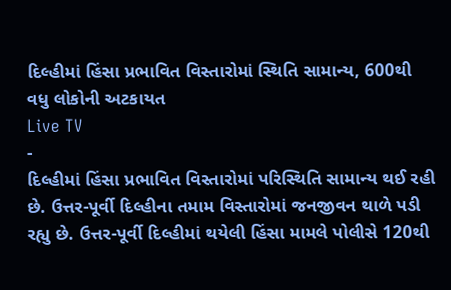દિલ્હીમાં હિંસા પ્રભાવિત વિસ્તારોમાં સ્થિતિ સામાન્ય, 600થી વધુ લોકોની અટકાયત
Live TV
-
દિલ્હીમાં હિંસા પ્રભાવિત વિસ્તારોમાં પરિસ્થિતિ સામાન્ય થઈ રહી છે. ઉત્તર-પૂર્વી દિલ્હીના તમામ વિસ્તારોમાં જનજીવન થાળે પડી રહ્યુ છે. ઉત્તર-પૂર્વી દિલ્હીમાં થયેલી હિંસા મામલે પોલીસે 120થી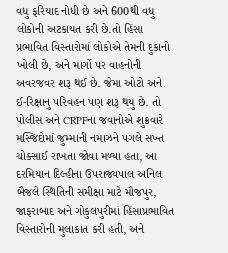વધુ ફરિયાદ નોધી છે અને 600થી વધુ લોકોની અટકાયત કરી છે.તો હિંસા પ્રભાવિત વિસ્તારોમાં લોકોએ તેમની દુકાનો ખોલી છે, અને માર્ગો પર વાહનોની અવરજવર શરૂ થઈ છે. જેમા ઓટો અને ઈ-રિક્ષાનુ પરિવહન પણ શરૂ થયુ છે. તો પોલીસ અને CRPFના જવાનોએ શુક્રવારે મસ્જિદોમાં જુમ્માની નમાઝને પગલે સખ્ત ચોક્સાઈ રાખતા જોવા મળ્યા હતા, આ દરમિયાન દિલ્હીના ઉપરાજ્યપાલ અનિલ બૈજલે સ્થિતિની સમીક્ષા માટે મૌજપુર, જાફરાબાદ અને ગોકુલપુરીમાં હિંસાપ્રભાવિત વિસ્તારોની મુલાકાત કરી હતી, અને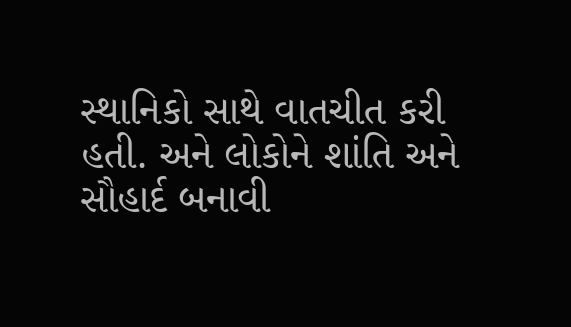સ્થાનિકો સાથે વાતચીત કરી હતી. અને લોકોને શાંતિ અને સૌહાર્દ બનાવી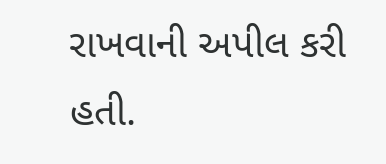રાખવાની અપીલ કરી હતી.